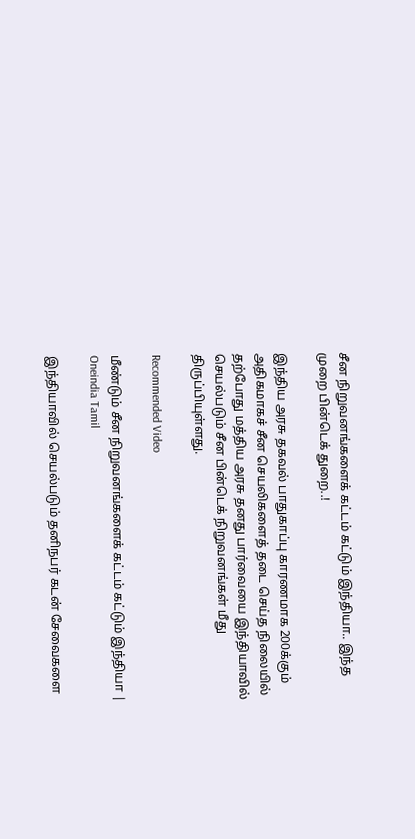சீன நிறுவனங்களைக் கட்டம் கட்டும் இந்தியா.. இந்த முறை பின்டெக் துறை..!

இந்திய அரசு தகவல் பாதுகாப்பு காரணமாக 200க்கும் அதிகமாகச் சீன செயலிகளைத் தடை செய்த நிலையில் தற்போது மத்திய அரசு தனது பார்வையை இந்தியாவில் செயல்படும் சீன பின்டெக் நிறுவனங்கள் மீது திருப்பியுள்ளது.

Recommended Video

மீண்டும் சீன நிறுவனங்களைக் கட்டம் கட்டும் இந்தியா | Oneindia Tamil

இந்தியாவில் செயல்படும் தனிநபர் கடன் சேவைகளை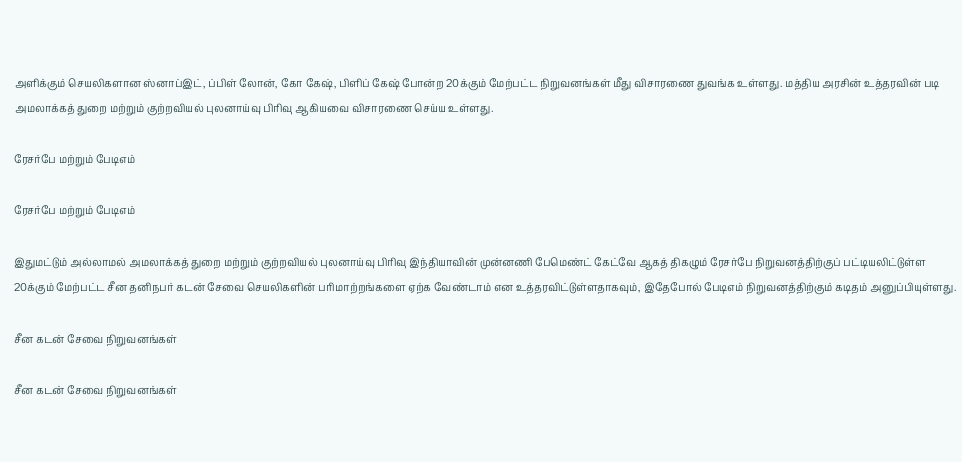அளிக்கும் செயலிகளான ஸ்னாப்இட், ப்பிள் லோன், கோ கேஷ், பிளிப் கேஷ் போன்ற 20க்கும் மேற்பட்ட நிறுவனங்கள் மீது விசாரணை துவங்க உள்ளது. மத்திய அரசின் உத்தரவின் படி அமலாக்கத் துறை மற்றும் குற்றவியல் புலனாய்வு பிரிவு ஆகியவை விசாரணை செய்ய உள்ளது.

ரேசர்பே மற்றும் பேடிஎம்

ரேசர்பே மற்றும் பேடிஎம்

இதுமட்டும் அல்லாமல் அமலாக்கத் துறை மற்றும் குற்றவியல் புலனாய்வு பிரிவு இந்தியாவின் முன்னணி பேமெண்ட் கேட்வே ஆகத் திகழும் ரேசர்பே நிறுவனத்திற்குப் பட்டியலிட்டுள்ள 20க்கும் மேற்பட்ட சீன தனிநபர் கடன் சேவை செயலிகளின் பரிமாற்றங்களை ஏற்க வேண்டாம் என உத்தரவிட்டுள்ளதாகவும், இதேபோல் பேடிஎம் நிறுவனத்திற்கும் கடிதம் அனுப்பியுள்ளது.

சீன கடன் சேவை நிறுவனங்கள்

சீன கடன் சேவை நிறுவனங்கள்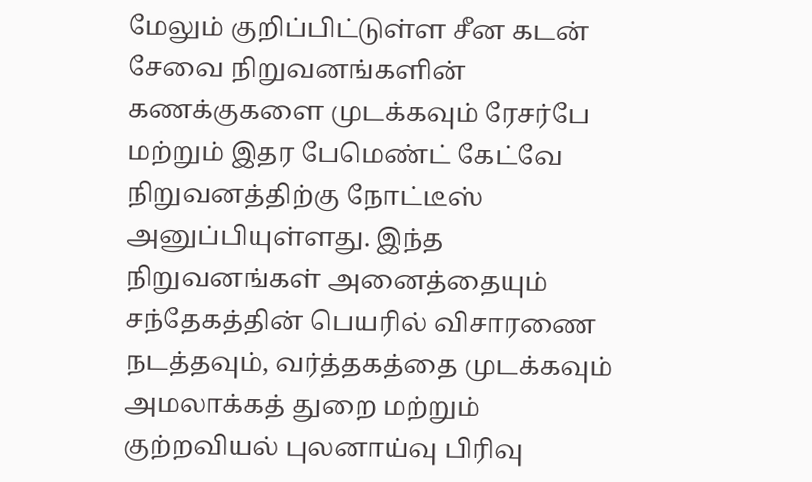மேலும் குறிப்பிட்டுள்ள சீன கடன் சேவை நிறுவனங்களின் கணக்குகளை முடக்கவும் ரேசர்பே மற்றும் இதர பேமெண்ட் கேட்வே நிறுவனத்திற்கு நோட்டீஸ் அனுப்பியுள்ளது. இந்த நிறுவனங்கள் அனைத்தையும் சந்தேகத்தின் பெயரில் விசாரணை நடத்தவும், வர்த்தகத்தை முடக்கவும் அமலாக்கத் துறை மற்றும் குற்றவியல் புலனாய்வு பிரிவு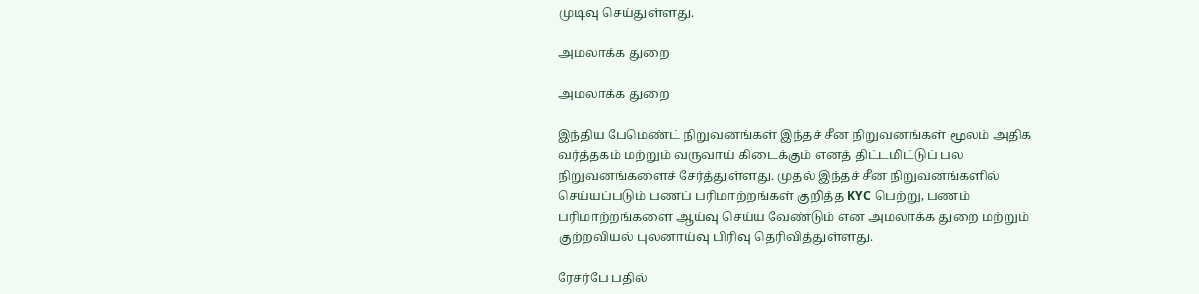முடிவு செய்துள்ளது.

அமலாக்க துறை

அமலாக்க துறை

இந்திய பேமெண்ட் நிறுவனங்கள் இந்தச் சீன நிறுவனங்கள் மூலம் அதிக வர்த்தகம் மற்றும் வருவாய் கிடைக்கும் எனத் திட்டமிட்டுப் பல நிறுவனங்களைச் சேர்த்துள்ளது. முதல் இந்தச் சீன நிறுவனங்களில் செய்யப்படும் பணப் பரிமாற்றங்கள் குறித்த KYC பெற்று, பணம் பரிமாற்றங்களை ஆய்வு செய்ய வேண்டும் என அமலாக்க துறை மற்றும் குற்றவியல் புலனாய்வு பிரிவு தெரிவித்துள்ளது.

ரேசர்பே பதில்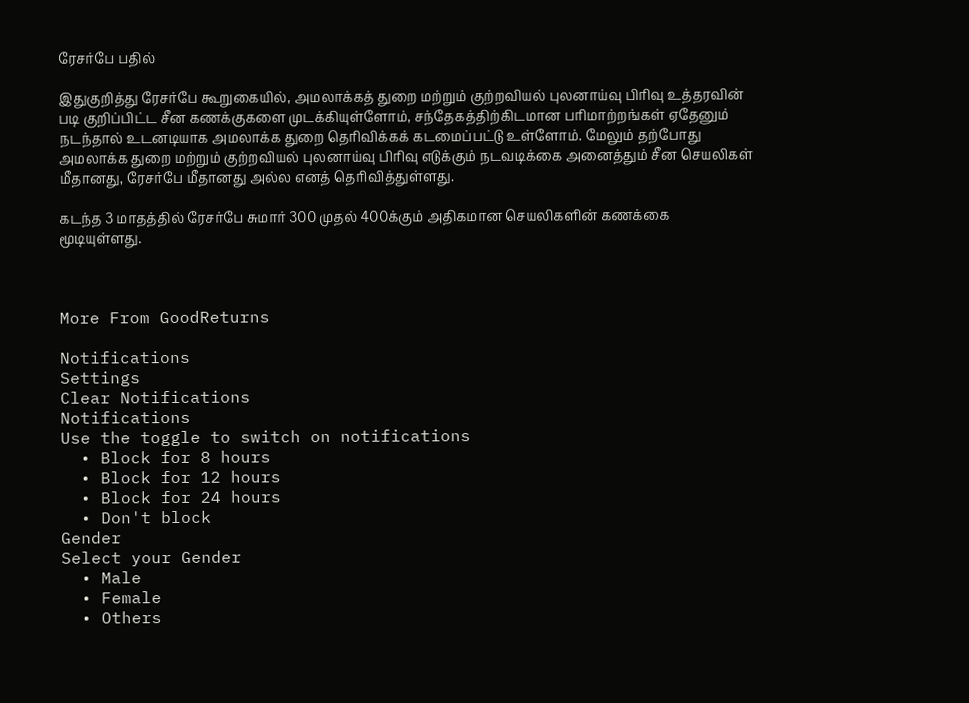ரேசர்பே பதில்

இதுகுறித்து ரேசர்பே கூறுகையில், அமலாக்கத் துறை மற்றும் குற்றவியல் புலனாய்வு பிரிவு உத்தரவின் படி குறிப்பிட்ட சீன கணக்குகளை முடக்கியுள்ளோம், சந்தேகத்திற்கிடமான பரிமாற்றங்கள் ஏதேனும் நடந்தால் உடனடியாக அமலாக்க துறை தெரிவிக்கக் கடமைப்பட்டு உள்ளோம். மேலும் தற்போது அமலாக்க துறை மற்றும் குற்றவியல் புலனாய்வு பிரிவு எடுக்கும் நடவடிக்கை அனைத்தும் சீன செயலிகள் மீதானது, ரேசர்பே மீதானது அல்ல எனத் தெரிவித்துள்ளது.

கடந்த 3 மாதத்தில் ரேசர்பே சுமார் 300 முதல் 400க்கும் அதிகமான செயலிகளின் கணக்கை மூடியுள்ளது.



More From GoodReturns

Notifications
Settings
Clear Notifications
Notifications
Use the toggle to switch on notifications
  • Block for 8 hours
  • Block for 12 hours
  • Block for 24 hours
  • Don't block
Gender
Select your Gender
  • Male
  • Female
  • Others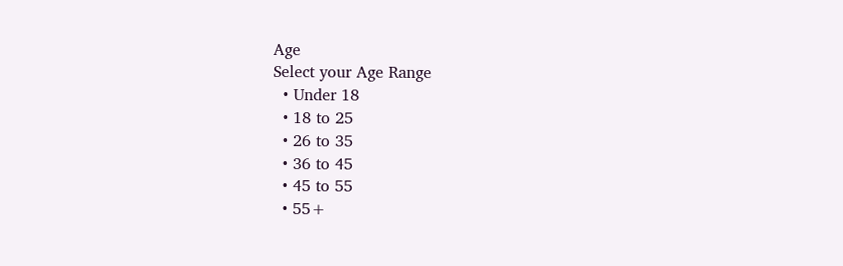Age
Select your Age Range
  • Under 18
  • 18 to 25
  • 26 to 35
  • 36 to 45
  • 45 to 55
  • 55+